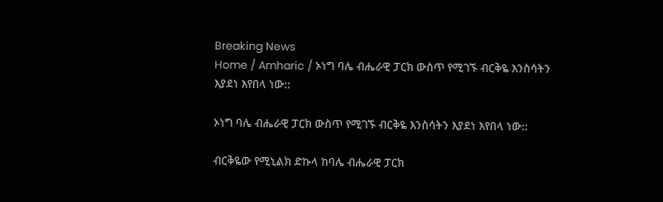Breaking News
Home / Amharic / ኦነግ ባሌ ብሔራዊ ፓርክ ውስጥ የሚገኙ ብርቅዬ እንስሳትን እያደነ እየበላ ነው::

ኦነግ ባሌ ብሔራዊ ፓርክ ውስጥ የሚገኙ ብርቅዬ እንስሳትን እያደነ እየበላ ነው::

ብርቅዬው የሚኒልክ ድኩላ ከባሌ ብሔራዊ ፓርክ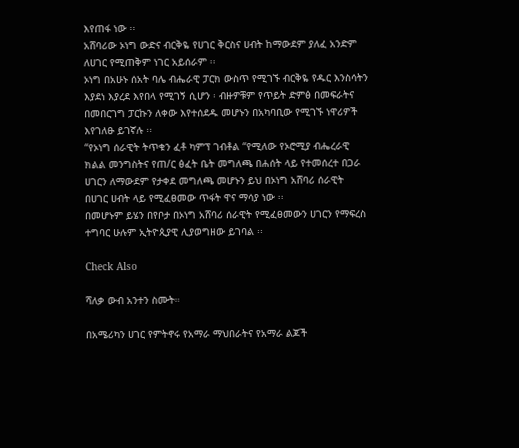እየጠፋ ነው ፡፡
አሸባሪው ኦነግ ውድና ብርቅዬ የሀገር ቅርስና ሀብት ከማውደም ያለፈ አንድም ለሀገር የሚጠቅም ነገር አይሰራም ፡፡
ኦነግ በአሁኑ ሰአት ባሌ ብሔራዊ ፓርክ ውስጥ የሚገኙ ብርቅዬ የዱር እንስሳትን እያደነ እያረደ እየበላ የሚገኝ ሲሆን ፡ ብዙዎቹም የጥይት ድምፅ በመፍራትና በመበርገግ ፓርኩን ለቀው እየተሰደዱ መሆኑን በአካባቢው የሚገኙ ነዋሪዎች እየገለፁ ይገኛሉ ፡፡
“የኦነግ ሰራዊት ትጥቁን ፈቶ ካምፕ ገብቶል “የሚለው የኦሮሚያ ብሔረራዊ ክልል መንግስትና የጠ/ር ፅፈት ቤት መግለጫ በሐሰት ላይ የተመሰረተ በጋራ ሀገርን ለማውደም የታቀደ መግለጫ መሆኑን ይህ በኦነግ አሸባሪ ሰራዊት በሀገር ሀብት ላይ የሚፈፀመው ጥፋት ዋና ማሳያ ነው ፡፡
በመሆኑም ይሄን በየቦታ በኦነግ አሸባሪ ሰራዊት የሚፈፀመውን ሀገርን የማፍረስ ተግባር ሁሉም ኢትዮጲያዊ ሊያወግዘው ይገባል ፡፡

Check Also

ሻለቃ ውብ አንተን ስሙት።

በአሜሪካን ሀገር የምትኖሩ የአማራ ማህበራትና የአማራ ልጆች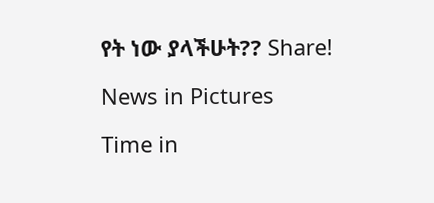የት ነው ያላችሁት?? Share!

News in Pictures

Time in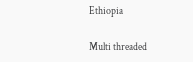Ethiopia

Multi threaded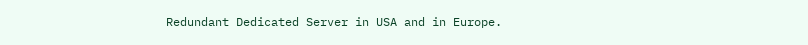Redundant Dedicated Server in USA and in Europe.